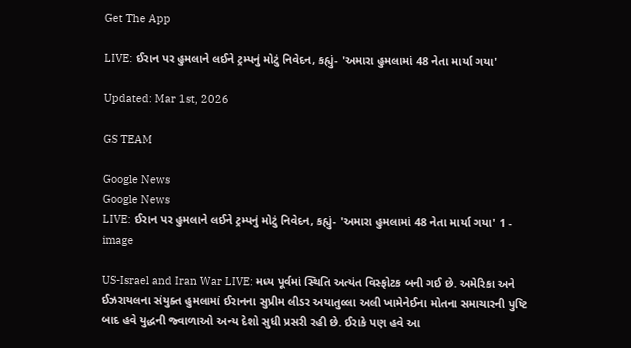Get The App

LIVE: ઈરાન પર હુમલાને લઈને ટ્રમ્પનું મોટું નિવેદન, કહ્યું- 'અમારા હુમલામાં 48 નેતા માર્યા ગયા'

Updated: Mar 1st, 2026

GS TEAM

Google News
Google News
LIVE: ઈરાન પર હુમલાને લઈને ટ્રમ્પનું મોટું નિવેદન, કહ્યું- 'અમારા હુમલામાં 48 નેતા માર્યા ગયા' 1 - image

US-Israel and Iran War LIVE: મધ્ય પૂર્વમાં સ્થિતિ અત્યંત વિસ્ફોટક બની ગઈ છે. અમેરિકા અને ઈઝરાયલના સંયુક્ત હુમલામાં ઈરાનના સુપ્રીમ લીડર અયાતુલ્લા અલી ખામેનેઈના મોતના સમાચારની પુષ્ટિ બાદ હવે યુદ્ધની જ્વાળાઓ અન્ય દેશો સુધી પ્રસરી રહી છે. ઈરાકે પણ હવે આ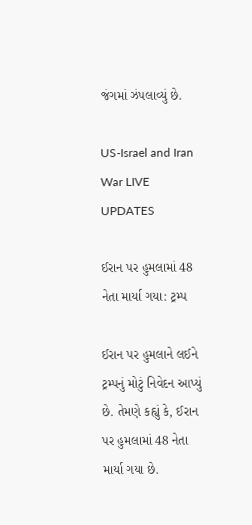જંગમાં ઝંપલાવ્યું છે.

US-Israel and Iran War LIVE UPDATES

ઈરાન પર હુમલામાં 48 નેતા માર્યા ગયા: ટ્રમ્પ

ઈરાન પર હુમલાને લઈને ટ્રમ્પનું મોટું નિવેદન આપ્યું છે. તેમણે કહ્યું કે, ઈરાન પર હુમલામાં 48 નેતા માર્યા ગયા છે.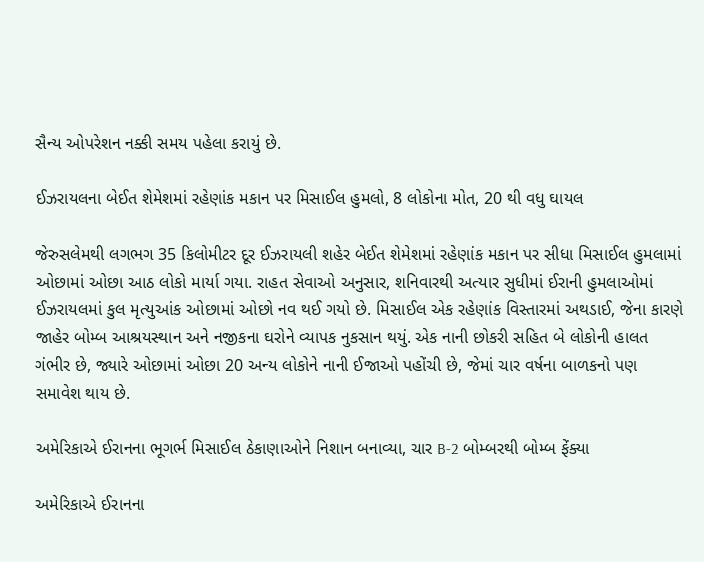સૈન્ય ઓપરેશન નક્કી સમય પહેલા કરાયું છે.

ઈઝરાયલના બેઈત શેમેશમાં રહેણાંક મકાન પર મિસાઈલ હુમલો, 8 લોકોના મોત, 20 થી વધુ ઘાયલ

જેરુસલેમથી લગભગ 35 કિલોમીટર દૂર ઈઝરાયલી શહેર બેઈત શેમેશમાં રહેણાંક મકાન પર સીધા મિસાઈલ હુમલામાં ઓછામાં ઓછા આઠ લોકો માર્યા ગયા. રાહત સેવાઓ અનુસાર, શનિવારથી અત્યાર સુધીમાં ઈરાની હુમલાઓમાં ઈઝરાયલમાં કુલ મૃત્યુઆંક ઓછામાં ઓછો નવ થઈ ગયો છે. મિસાઈલ એક રહેણાંક વિસ્તારમાં અથડાઈ, જેના કારણે જાહેર બોમ્બ આશ્રયસ્થાન અને નજીકના ઘરોને વ્યાપક નુકસાન થયું. એક નાની છોકરી સહિત બે લોકોની હાલત ગંભીર છે, જ્યારે ઓછામાં ઓછા 20 અન્ય લોકોને નાની ઈજાઓ પહોંચી છે, જેમાં ચાર વર્ષના બાળકનો પણ સમાવેશ થાય છે.

અમેરિકાએ ઈરાનના ભૂગર્ભ મિસાઈલ ઠેકાણાઓને નિશાન બનાવ્યા, ચાર B-2 બોમ્બરથી બોમ્બ ફેંક્યા

અમેરિકાએ ઈરાનના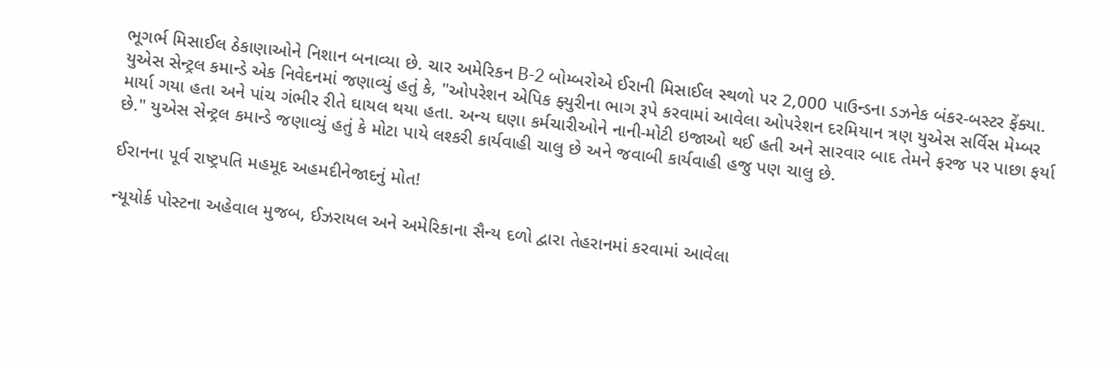ભૂગર્ભ મિસાઈલ ઠેકાણાઓને નિશાન બનાવ્યા છે. ચાર અમેરિકન B-2 બોમ્બરોએ ઈરાની મિસાઈલ સ્થળો પર 2,000 પાઉન્ડના ડઝનેક બંકર-બસ્ટર ફેંક્યા. યુએસ સેન્ટ્રલ કમાન્ડે એક નિવેદનમાં જણાવ્યું હતું કે, "ઓપરેશન એપિક ફ્યુરીના ભાગ રૂપે કરવામાં આવેલા ઓપરેશન દરમિયાન ત્રણ યુએસ સર્વિસ મેમ્બર માર્યા ગયા હતા અને પાંચ ગંભીર રીતે ઘાયલ થયા હતા. અન્ય ઘણા કર્મચારીઓને નાની-મોટી ઇજાઓ થઈ હતી અને સારવાર બાદ તેમને ફરજ પર પાછા ફર્યા છે." યુએસ સેન્ટ્રલ કમાન્ડે જણાવ્યું હતું કે મોટા પાયે લશ્કરી કાર્યવાહી ચાલુ છે અને જવાબી કાર્યવાહી હજુ પણ ચાલુ છે.

ઈરાનના પૂર્વ રાષ્ટ્રપતિ મહમૂદ અહમદીનેજાદનું મોત!

ન્યૂયોર્ક પોસ્ટના અહેવાલ મુજબ, ઈઝરાયલ અને અમેરિકાના સૈન્ય દળો દ્વારા તેહરાનમાં કરવામાં આવેલા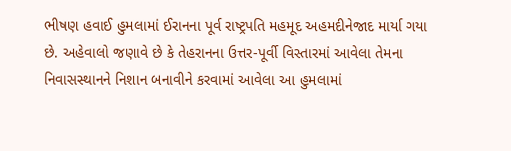ભીષણ હવાઈ હુમલામાં ઈરાનના પૂર્વ રાષ્ટ્રપતિ મહમૂદ અહમદીનેજાદ માર્યા ગયા છે. અહેવાલો જણાવે છે કે તેહરાનના ઉત્તર-પૂર્વી વિસ્તારમાં આવેલા તેમના નિવાસસ્થાનને નિશાન બનાવીને કરવામાં આવેલા આ હુમલામાં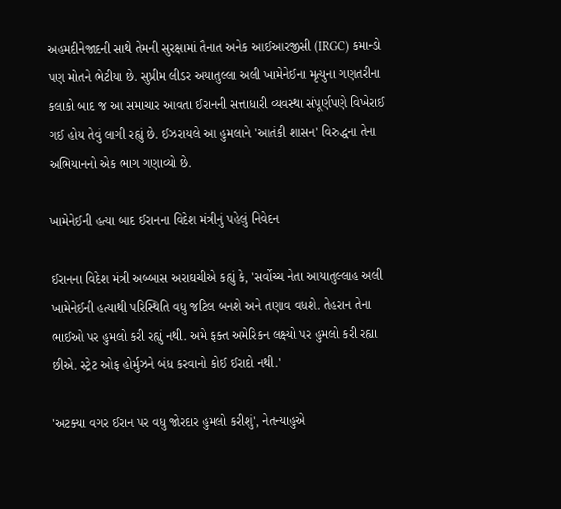અહમદીનેજાદની સાથે તેમની સુરક્ષામાં તૈનાત અનેક આઈઆરજીસી (IRGC) કમાન્ડો પણ મોતને ભેટીયા છે. સુપ્રીમ લીડર અયાતુલ્લા અલી ખામેનેઈના મૃત્યુના ગણતરીના કલાકો બાદ જ આ સમાચાર આવતા ઈરાનની સત્તાધારી વ્યવસ્થા સંપૂર્ણપણે વિખેરાઈ ગઈ હોય તેવું લાગી રહ્યું છે. ઈઝરાયલે આ હુમલાને 'આતંકી શાસન' વિરુદ્ધના તેના અભિયાનનો એક ભાગ ગણાવ્યો છે.

ખામેનેઈની હત્યા બાદ ઈરાનના વિદેશ મંત્રીનું પહેલું નિવેદન

ઈરાનના વિદેશ મંત્રી અબ્બાસ અરાઘચીએ કહ્યું કે, 'સર્વોચ્ચ નેતા આયાતુલ્લાહ અલી ખામેનેઈની હત્યાથી પરિસ્થિતિ વધુ જટિલ બનશે અને તણાવ વધશે. તેહરાન તેના ભાઈઓ પર હુમલો કરી રહ્યું નથી. અમે ફક્ત અમેરિકન લક્ષ્યો પર હુમલો કરી રહ્યા છીએ. સ્ટ્રેટ ઓફ હોર્મુઝને બંધ કરવાનો કોઈ ઈરાદો નથી.'

'અટક્યા વગર ઈરાન પર વધુ જોરદાર હુમલો કરીશું', નેતન્યાહુએ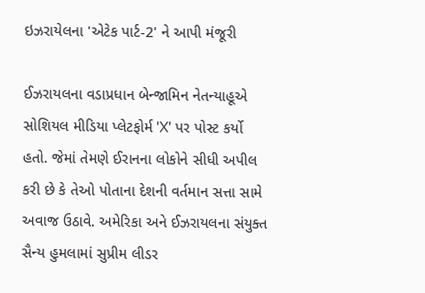ઇઝરાયેલના 'એટેક પાર્ટ-2' ને આપી મંજૂરી

ઈઝરાયલના વડાપ્રધાન બેન્જામિન નેતન્યાહૂએ સોશિયલ મીડિયા પ્લેટફોર્મ 'X' પર પોસ્ટ કર્યો હતો. જેમાં તેમણે ઈરાનના લોકોને સીધી અપીલ કરી છે કે તેઓ પોતાના દેશની વર્તમાન સત્તા સામે અવાજ ઉઠાવે. અમેરિકા અને ઈઝરાયલના સંયુક્ત સૈન્ય હુમલામાં સુપ્રીમ લીડર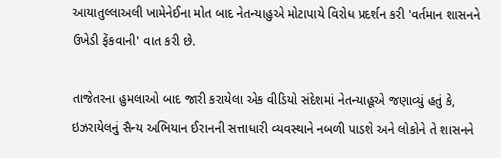આયાતુલ્લાઅલી ખામેનેઈના મોત બાદ નેતન્યાહુએ મોટાપાયે વિરોધ પ્રદર્શન કરી 'વર્તમાન શાસનને ઉખેડી ફેંકવાની' વાત કરી છે.

તાજેતરના હુમલાઓ બાદ જારી કરાયેલા એક વીડિયો સંદેશમાં નેતન્યાહૂએ જણાવ્યું હતું કે, ઇઝરાયેલનું સૈન્ય અભિયાન ઈરાનની સત્તાધારી વ્યવસ્થાને નબળી પાડશે અને લોકોને તે શાસનને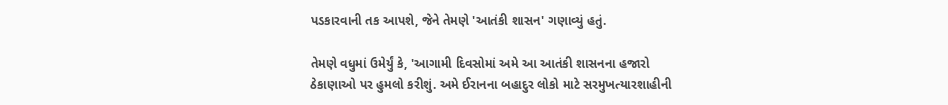પડકારવાની તક આપશે, જેને તેમણે 'આતંકી શાસન' ગણાવ્યું હતું.

તેમણે વધુમાં ઉમેર્યું કે, 'આગામી દિવસોમાં અમે આ આતંકી શાસનના હજારો ઠેકાણાઓ પર હુમલો કરીશું. અમે ઈરાનના બહાદુર લોકો માટે સરમુખત્યારશાહીની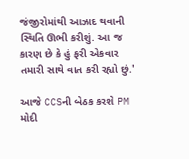જંજીરોમાંથી આઝાદ થવાની સ્થિતિ ઊભી કરીશું. આ જ કારણ છે કે હું ફરી એકવાર તમારી સાથે વાત કરી રહ્યો છું.'

આજે CCSની બેઠક કરશે PM મોદી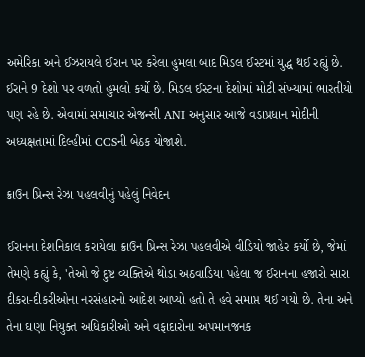અમેરિકા અને ઈઝરાયલે ઈરાન પર કરેલા હુમલા બાદ મિડલ ઈસ્ટમાં યુદ્ધ થઈ રહ્યું છે. ઈરાને 9 દેશો પર વળતો હુમલો કર્યો છે. મિડલ ઈસ્ટના દેશોમાં મોટી સંખ્યામાં ભારતીયો પણ રહે છે. એવામાં સમાચાર એજન્સી ANI અનુસાર આજે વડાપ્રધાન મોદીની અધ્યક્ષતામાં દિલ્હીમાં CCSની બેઠક યોજાશે.

ક્રાઉન પ્રિન્સ રેઝા પહલવીનું પહેલું નિવેદન

ઈરાનના દેશનિકાલ કરાયેલા ક્રાઉન પ્રિન્સ રેઝા પહલવીએ વીડિયો જાહેર કર્યો છે, જેમાં તેમણે કહ્યું કે, 'તેઓ જે દુષ્ટ વ્યક્તિએ થોડા અઠવાડિયા પહેલા જ ઈરાનના હજારો સારા દીકરા-દીકરીઓના નરસંહારનો આદેશ આપ્યો હતો તે હવે સમાપ્ત થઈ ગયો છે. તેના અને તેના ઘણા નિયુક્ત અધિકારીઓ અને વફાદારોના અપમાનજનક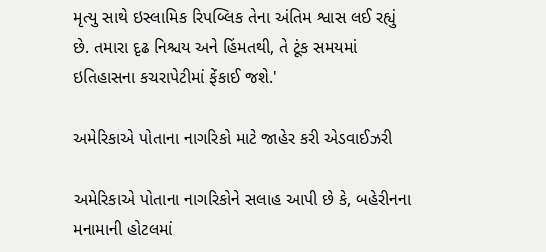મૃત્યુ સાથે ઇસ્લામિક રિપબ્લિક તેના અંતિમ શ્વાસ લઈ રહ્યું છે. તમારા દૃઢ નિશ્ચય અને હિંમતથી, તે ટૂંક સમયમાં ઇતિહાસના કચરાપેટીમાં ફેંકાઈ જશે.'

અમેરિકાએ પોતાના નાગરિકો માટે જાહેર કરી એડવાઈઝરી

અમેરિકાએ પોતાના નાગરિકોને સલાહ આપી છે કે, બહેરીનના મનામાની હોટલમાં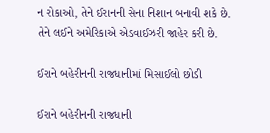ન રોકાઓ, તેને ઈરાનની સેના નિશાન બનાવી શકે છે. તેને લઈને અમેરિકાએ એડવાઈઝરી જાહેર કરી છે.

ઈરાને બહેરીનની રાજધાનીમાં મિસાઈલો છોડી

ઈરાને બહેરીનની રાજધાની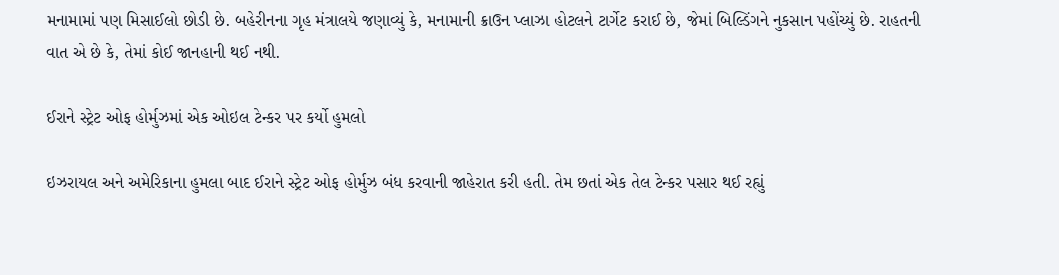મનામામાં પણ મિસાઈલો છોડી છે. બહેરીનના ગૃહ મંત્રાલયે જણાવ્યું કે, મનામાની ક્રાઉન પ્લાઝા હોટલને ટાર્ગેટ કરાઈ છે, જેમાં બિલ્ડિંગને નુકસાન પહોંચ્યું છે. રાહતની વાત એ છે કે, તેમાં કોઈ જાનહાની થઈ નથી.

ઈરાને સ્ટ્રેટ ઓફ હોર્મુઝમાં એક ઓઇલ ટેન્કર પર કર્યો હુમલો

ઇઝરાયલ અને અમેરિકાના હુમલા બાદ ઈરાને સ્ટ્રેટ ઓફ હોર્મુઝ બંધ કરવાની જાહેરાત કરી હતી. તેમ છતાં એક તેલ ટેન્કર પસાર થઈ રહ્યું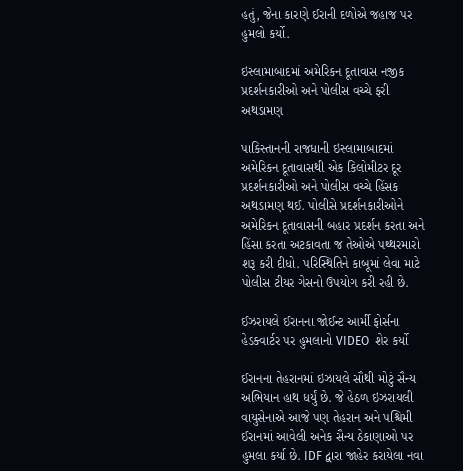હતું, જેના કારણે ઈરાની દળોએ જહાજ પર હુમલો કર્યો.

ઇસ્લામાબાદમાં અમેરિકન દૂતાવાસ નજીક પ્રદર્શનકારીઓ અને પોલીસ વચ્ચે ફરી અથડામણ

પાકિસ્તાનની રાજધાની ઇસ્લામાબાદમાં અમેરિકન દૂતાવાસથી એક કિલોમીટર દૂર પ્રદર્શનકારીઓ અને પોલીસ વચ્ચે હિંસક અથડામણ થઈ. પોલીસે પ્રદર્શનકારીઓને અમેરિકન દૂતાવાસની બહાર પ્રદર્શન કરતા અને હિંસા કરતા અટકાવતા જ તેઓએ પથ્થરમારો શરૂ કરી દીધો. પરિસ્થિતિને કાબૂમાં લેવા માટે પોલીસ ટીયર ગેસનો ઉપયોગ કરી રહી છે.

ઈઝરાયલે ઈરાનના જોઈન્ટ આર્મી ફોર્સના હેડક્વાર્ટર પર હુમલાનો VIDEO  શેર કર્યો

ઈરાનના તેહરાનમાં ઇઝાયલે સૌથી મોટું સૈન્ય અભિયાન હાથ ધર્યું છે. જે હેઠળ ઇઝરાયલી વાયુસેનાએ આજે પણ તેહરાન અને પશ્ચિમી ઈરાનમાં આવેલી અનેક સૈન્ય ઠેકાણાઓ પર હુમલા કર્યા છે. IDF દ્વારા જાહેર કરાયેલા નવા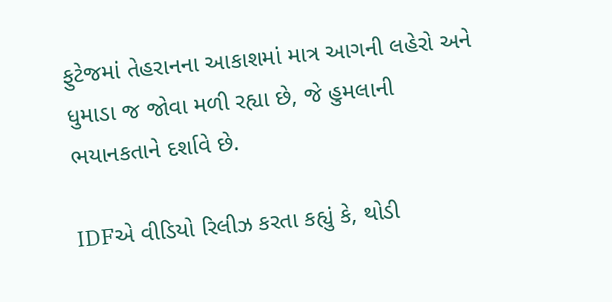ફુટેજમાં તેહરાનના આકાશમાં માત્ર આગની લહેરો અને ધુમાડા જ જોવા મળી રહ્યા છે, જે હુમલાની ભયાનકતાને દર્શાવે છે.

IDFએ વીડિયો રિલીઝ કરતા કહ્યું કે, થોડી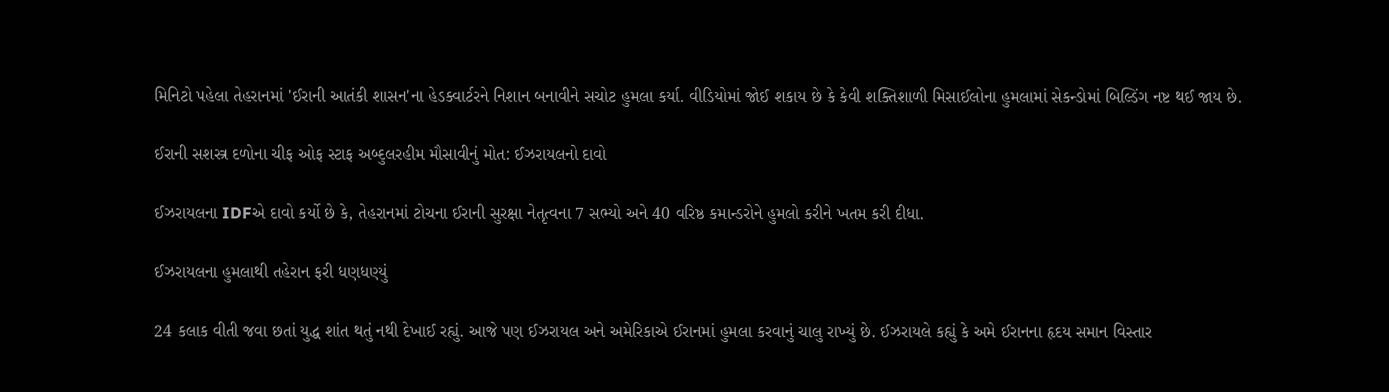મિનિટો પહેલા તેહરાનમાં 'ઈરાની આતંકી શાસન'ના હેડક્વાર્ટરને નિશાન બનાવીને સચોટ હુમલા કર્યા. વીડિયોમાં જોઈ શકાય છે કે કેવી શક્તિશાળી મિસાઈલોના હુમલામાં સેકન્ડોમાં બિલ્ડિંગ નષ્ટ થઈ જાય છે.

ઈરાની સશસ્ત્ર દળોના ચીફ ઓફ સ્ટાફ અબ્દુલરહીમ મૌસાવીનું મોત: ઈઝરાયલનો દાવો

ઈઝરાયલના IDFએ દાવો કર્યો છે કે, તેહરાનમાં ટોચના ઈરાની સુરક્ષા નેતૃત્વના 7 સભ્યો અને 40 વરિષ્ઠ કમાન્ડરોને હુમલો કરીને ખતમ કરી દીધા.

ઈઝરાયલના હુમલાથી તહેરાન ફરી ધણધણ્યું

24 કલાક વીતી જવા છતાં યુદ્ધ શાંત થતું નથી દેખાઈ રહ્યું. આજે પણ ઈઝરાયલ અને અમેરિકાએ ઈરાનમાં હુમલા કરવાનું ચાલુ રાખ્યું છે. ઈઝરાયલે કહ્યું કે અમે ઈરાનના હૃદય સમાન વિસ્તાર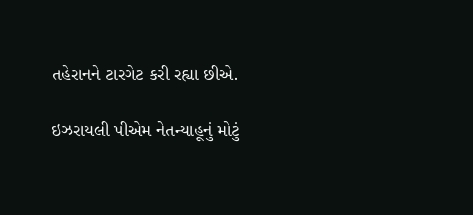તહેરાનને ટારગેટ કરી રહ્યા છીએ.

ઇઝરાયલી પીએમ નેતન્યાહૂનું મોટું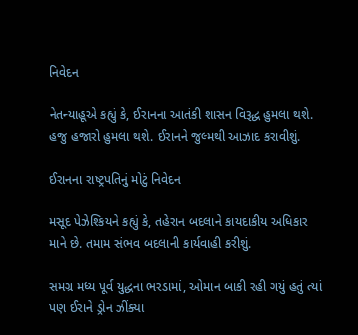નિવેદન

નેતન્યાહૂએ કહ્યું કે, ઈરાનના આતંકી શાસન વિરૂદ્ધ હુમલા થશે. હજુ હજારો હુમલા થશે. ઈરાનને જુલ્મથી આઝાદ કરાવીશું.

ઈરાનના રાષ્ટ્રપતિનું મોટું નિવેદન

મસૂદ પેઝેશ્કિયને કહ્યું કે, તહેરાન બદલાને કાયદાકીય અધિકાર માને છે. તમામ સંભવ બદલાની કાર્યવાહી કરીશું.

સમગ્ર મધ્ય પૂર્વ યુદ્ધના ભરડામાં, ઓમાન બાકી રહી ગયું હતું ત્યાં પણ ઈરાને ડ્રોન ઝીંક્યા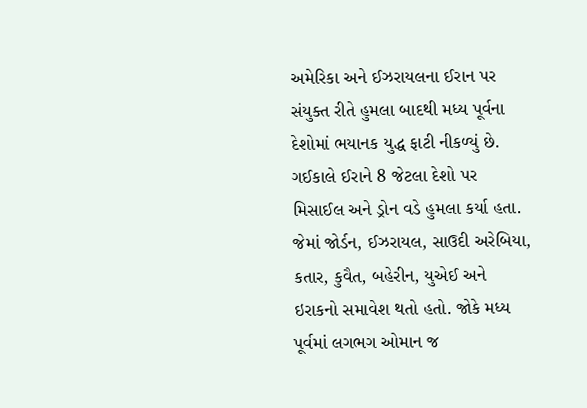અમેરિકા અને ઈઝરાયલના ઈરાન પર સંયુક્ત રીતે હુમલા બાદથી મધ્ય પૂર્વના દેશોમાં ભયાનક યુદ્ધ ફાટી નીકળ્યું છે. ગઈકાલે ઈરાને 8 જેટલા દેશો પર મિસાઈલ અને ડ્રોન વડે હુમલા કર્યા હતા. જેમાં જોર્ડન, ઈઝરાયલ, સાઉદી અરેબિયા, કતાર, કુવૈત, બહેરીન, યુએઈ અને ઇરાકનો સમાવેશ થતો હતો. જોકે મધ્ય પૂર્વમાં લગભગ ઓમાન જ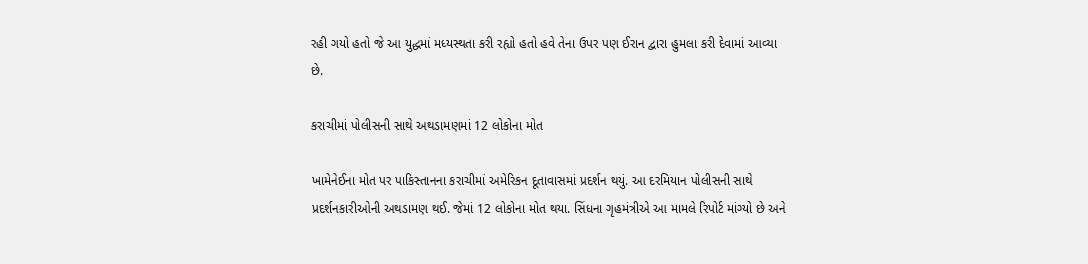રહી ગયો હતો જે આ યુદ્ધમાં મધ્યસ્થતા કરી રહ્યો હતો હવે તેના ઉપર પણ ઈરાન દ્વારા હુમલા કરી દેવામાં આવ્યા છે.

કરાચીમાં પોલીસની સાથે અથડામણમાં 12 લોકોના મોત

ખામેનેઈના મોત પર પાકિસ્તાનના કરાચીમાં અમેરિકન દૂતાવાસમાં પ્રદર્શન થયું. આ દરમિયાન પોલીસની સાથે પ્રદર્શનકારીઓની અથડામણ થઈ. જેમાં 12 લોકોના મોત થયા. સિંધના ગૃહમંત્રીએ આ મામલે રિપોર્ટ માંગ્યો છે અને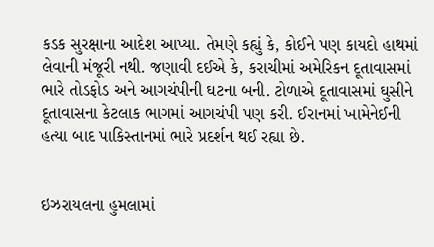કડક સુરક્ષાના આદેશ આપ્યા. તેમણે કહ્યું કે, કોઈને પણ કાયદો હાથમાં લેવાની મંજૂરી નથી. જણાવી દઈએ કે, કરાચીમાં અમેરિકન દૂતાવાસમાં ભારે તોડફોડ અને આગચંપીની ઘટના બની. ટોળાએ દૂતાવાસમાં ઘુસીને દૂતાવાસના કેટલાક ભાગમાં આગચંપી પણ કરી. ઈરાનમાં ખામેનેઈની હત્યા બાદ પાકિસ્તાનમાં ભારે પ્રદર્શન થઈ રહ્યા છે.


ઇઝરાયલના હુમલામાં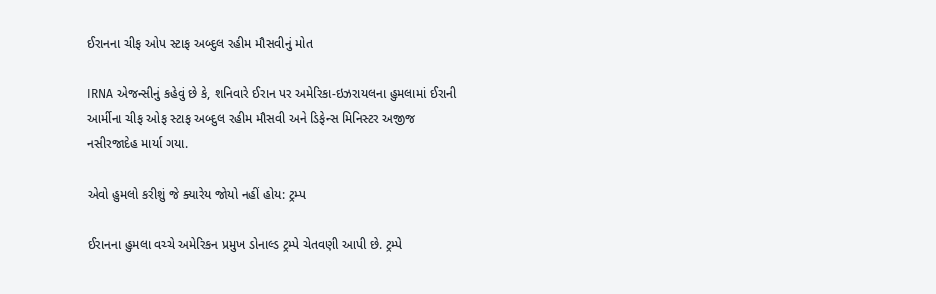ઈરાનના ચીફ ઓપ સ્ટાફ અબ્દુલ રહીમ મૌસવીનું મોત

IRNA એજન્સીનું કહેવું છે કે, શનિવારે ઈરાન પર અમેરિકા-ઇઝરાયલના હુમલામાં ઈરાની આર્મીના ચીફ ઓફ સ્ટાફ અબ્દુલ રહીમ મૌસવી અને ડિફેન્સ મિનિસ્ટર અજીજ નસીરજાદેહ માર્યા ગયા.

એવો હુમલો કરીશું જે ક્યારેય જોયો નહીં હોય: ટ્રમ્પ

ઈરાનના હુમલા વચ્ચે અમેરિકન પ્રમુખ ડોનાલ્ડ ટ્રમ્પે ચેતવણી આપી છે. ટ્રમ્પે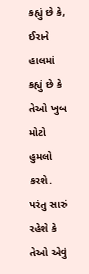કહ્યું છે કે, ઈરાને હાલમાં કહ્યું છે કે તેઓ ખુબ મોટો હુમલો કરશે. પરંતુ સારું રહેશે કે તેઓ એવું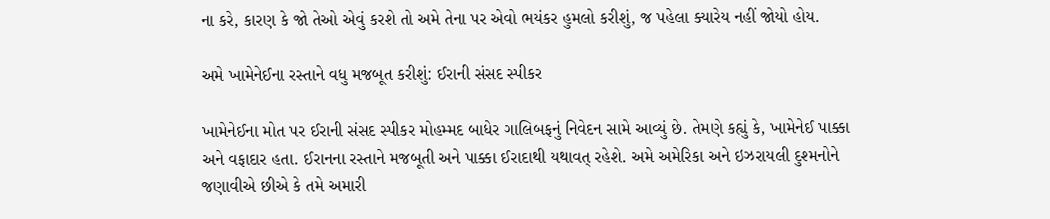ના કરે, કારણ કે જો તેઓ એવું કરશે તો અમે તેના પર એવો ભયંકર હુમલો કરીશું, જ પહેલા ક્યારેય નહીં જોયો હોય.

અમે ખામેનેઈના રસ્તાને વધુ મજબૂત કરીશું: ઈરાની સંસદ સ્પીકર

ખામેનેઈના મોત પર ઈરાની સંસદ સ્પીકર મોહમ્મદ બાધેર ગાલિબફનું નિવેદન સામે આવ્યું છે. તેમણે કહ્યું કે, ખામેનેઈ પાક્કા અને વફાદાર હતા. ઈરાનના રસ્તાને મજબૂતી અને પાક્કા ઈરાદાથી યથાવત્ રહેશે. અમે અમેરિકા અને ઇઝરાયલી દુશ્મનોને જણાવીએ છીએ કે તમે અમારી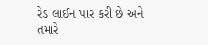રેડ લાઈન પાર કરી છે અને તમારે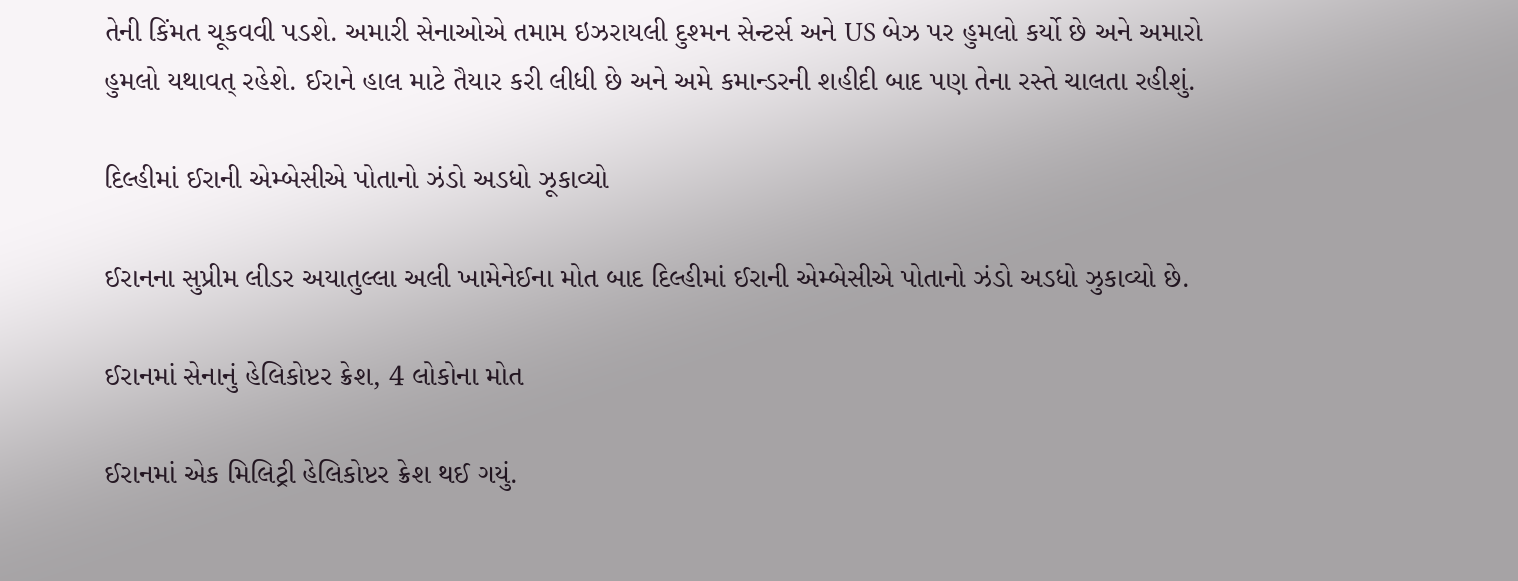તેની કિંમત ચૂકવવી પડશે. અમારી સેનાઓએ તમામ ઇઝરાયલી દુશ્મન સેન્ટર્સ અને US બેઝ પર હુમલો કર્યો છે અને અમારો હુમલો યથાવત્ રહેશે. ઈરાને હાલ માટે તૈયાર કરી લીધી છે અને અમે કમાન્ડરની શહીદી બાદ પણ તેના રસ્તે ચાલતા રહીશું.

દિલ્હીમાં ઈરાની એમ્બેસીએ પોતાનો ઝંડો અડધો ઝૂકાવ્યો

ઈરાનના સુપ્રીમ લીડર અયાતુલ્લા અલી ખામેનેઈના મોત બાદ દિલ્હીમાં ઈરાની એમ્બેસીએ પોતાનો ઝંડો અડધો ઝુકાવ્યો છે.

ઈરાનમાં સેનાનું હેલિકોપ્ટર ક્રેશ, 4 લોકોના મોત

ઈરાનમાં એક મિલિટ્રી હેલિકોપ્ટર ક્રેશ થઈ ગયું.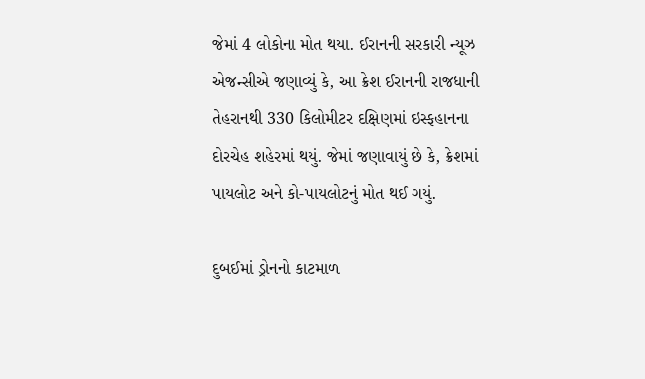જેમાં 4 લોકોના મોત થયા. ઈરાનની સરકારી ન્યૂઝ એજન્સીએ જણાવ્યું કે, આ ક્રેશ ઈરાનની રાજધાની તેહરાનથી 330 કિલોમીટર દક્ષિણમાં ઇસ્ફહાનના દોરચેહ શહેરમાં થયું. જેમાં જણાવાયું છે કે, ક્રેશમાં પાયલોટ અને કો-પાયલોટનું મોત થઈ ગયું.

દુબઈમાં ડ્રોનનો કાટમાળ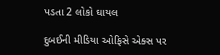પડતા 2 લોકો ઘાયલ

દુબઈની મીડિયા ઓફિસે એક્સ પર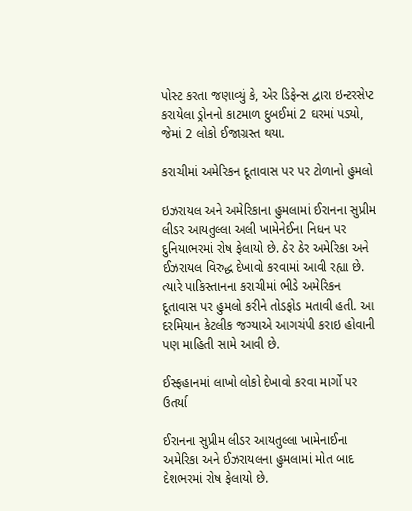પોસ્ટ કરતા જણાવ્યું કે, એર ડિફેન્સ દ્વારા ઇન્ટરસેપ્ટ કરાયેલા ડ્રોનનો કાટમાળ દુબઈમાં 2 ઘરમાં પડ્યો, જેમાં 2 લોકો ઈજાગ્રસ્ત થયા.

કરાચીમાં અમેરિકન દૂતાવાસ પર પર ટોળાનો હુમલો

ઇઝરાયલ અને અમેરિકાના હુમલામાં ઈરાનના સુપ્રીમ લીડર આયતુલ્લા અલી ખામેનેઈના નિધન પર દુનિયાભરમાં રોષ ફેલાયો છે. ઠેર ઠેર અમેરિકા અને ઈઝરાયલ વિરુદ્ધ દેખાવો કરવામાં આવી રહ્યા છે. ત્યારે પાકિસ્તાનના કરાચીમાં ભીડે અમેરિકન દૂતાવાસ પર હુમલો કરીને તોડફોડ મતાવી હતી. આ દરમિયાન કેટલીક જગ્યાએ આગચંપી કરાઇ હોવાની પણ માહિતી સામે આવી છે.

ઈસ્ફહાનમાં લાખો લોકો દેખાવો કરવા માર્ગો પર ઉતર્યા

ઈરાનના સુપ્રીમ લીડર આયતુલ્લા ખામેનાઈના અમેરિકા અને ઈઝરાયલના હુમલામાં મોત બાદ દેશભરમાં રોષ ફેલાયો છે.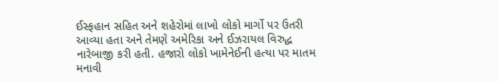ઈસ્ફહાન સહિત અને શહેરોમાં લાખો લોકો માર્ગો પર ઉતરી આવ્યા હતા અને તેમણે અમેરિકા અને ઈઝરાયલ વિરુદ્ધ નારેબાજી કરી હતી. હજારો લોકો ખામેનેઈની હત્યા પર માતમ મનાવી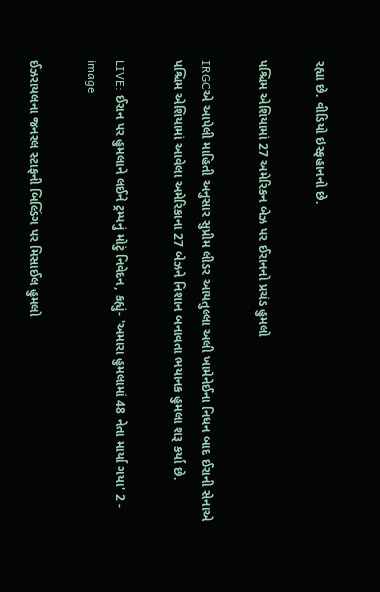રહ્યા છે. વીડિયો ઇસ્ફહાનનો છે.

પશ્ચિમ એશિયામાં 27 અમેરિકન બેઝ પર ઈરાનનો પ્રચંડ હુમલો

IRGCએ આપેલી માહિતી અનુસાર સુપ્રીમ લીડર આયતુલ્લા અલી ખામેનેઈના નિધન બાદ ઈરાની સેનાએ પશ્ચિમ એશિયામાં આવેલા અમેરિકાના 27 બેઝને નિશાન બનાવતા ભયાનક હુમલા શરૂ કર્યા છે.

LIVE: ઈરાન પર હુમલાને લઈને ટ્રમ્પનું મોટું નિવેદન, કહ્યું- 'અમારા હુમલામાં 48 નેતા માર્યા ગયા' 2 - image

ઈઝરાયલના જનરલ સ્ટાફની બિલ્ડિંગ પર મિસાઈલ હુમલો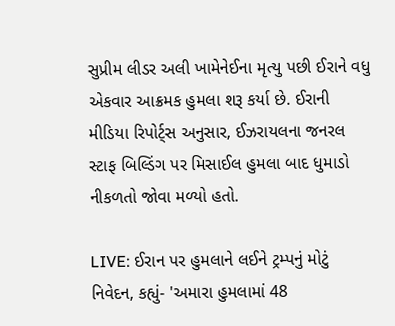સુપ્રીમ લીડર અલી ખામેનેઈના મૃત્યુ પછી ઈરાને વધુ એકવાર આક્રમક હુમલા શરૂ કર્યા છે. ઈરાની મીડિયા રિપોર્ટ્સ અનુસાર, ઈઝરાયલના જનરલ સ્ટાફ બિલ્ડિંગ પર મિસાઈલ હુમલા બાદ ધુમાડો નીકળતો જોવા મળ્યો હતો.

LIVE: ઈરાન પર હુમલાને લઈને ટ્રમ્પનું મોટું નિવેદન, કહ્યું- 'અમારા હુમલામાં 48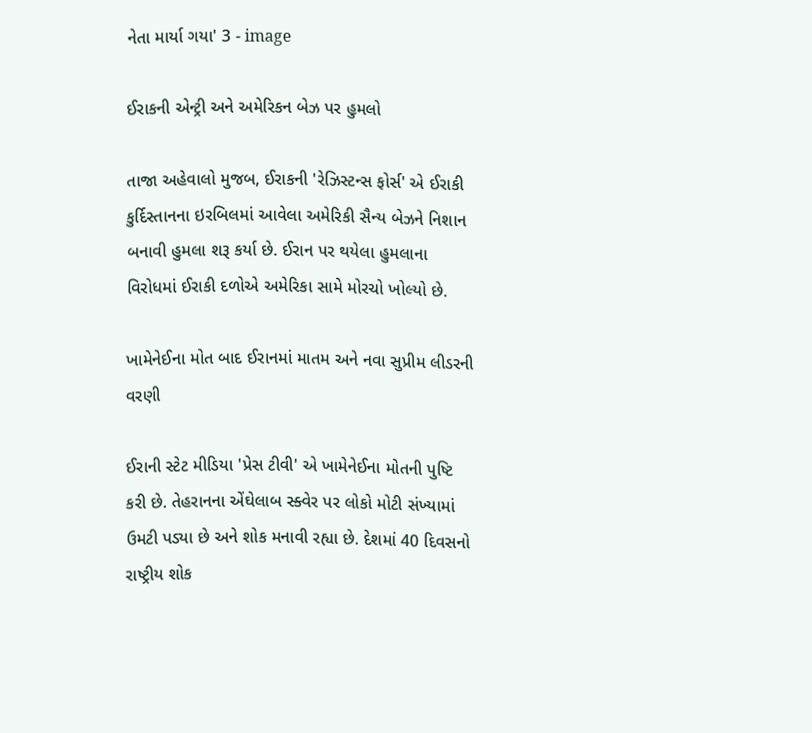નેતા માર્યા ગયા' 3 - image

ઈરાકની એન્ટ્રી અને અમેરિકન બેઝ પર હુમલો

તાજા અહેવાલો મુજબ, ઈરાકની 'રેઝિસ્ટન્સ ફોર્સ' એ ઈરાકી કુર્દિસ્તાનના ઇરબિલમાં આવેલા અમેરિકી સૈન્ય બેઝને નિશાન બનાવી હુમલા શરૂ કર્યા છે. ઈરાન પર થયેલા હુમલાના વિરોધમાં ઈરાકી દળોએ અમેરિકા સામે મોરચો ખોલ્યો છે.

ખામેનેઈના મોત બાદ ઈરાનમાં માતમ અને નવા સુપ્રીમ લીડરની વરણી

ઈરાની સ્ટેટ મીડિયા 'પ્રેસ ટીવી' એ ખામેનેઈના મોતની પુષ્ટિ કરી છે. તેહરાનના એંઘેલાબ સ્ક્વેર પર લોકો મોટી સંખ્યામાં ઉમટી પડ્યા છે અને શોક મનાવી રહ્યા છે. દેશમાં 40 દિવસનો રાષ્ટ્રીય શોક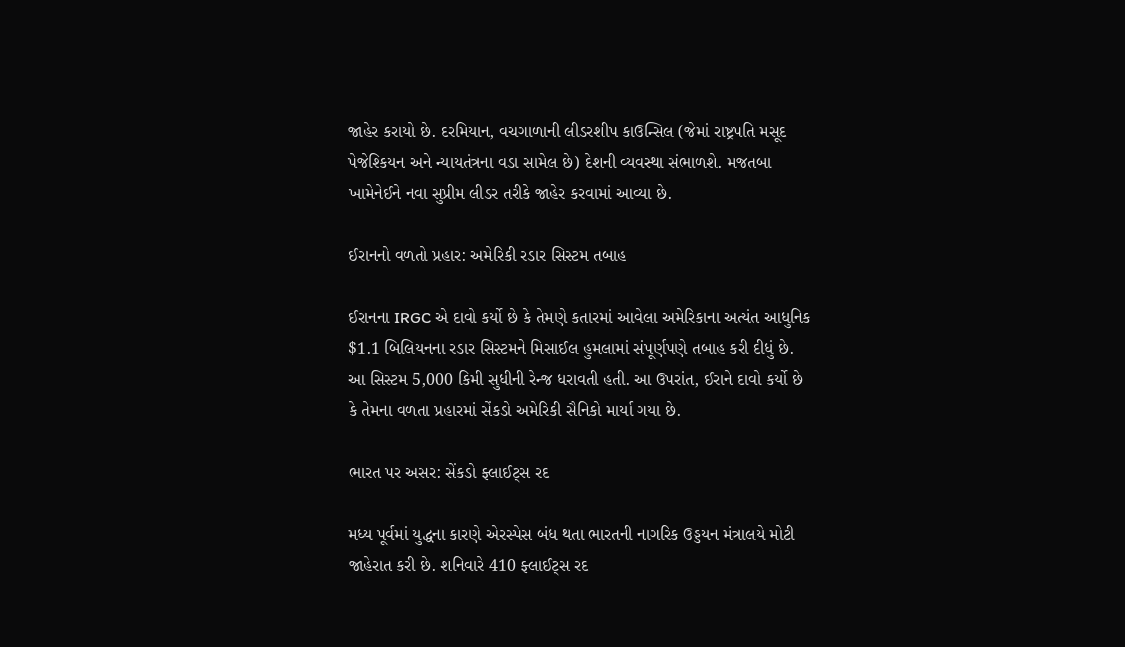જાહેર કરાયો છે. દરમિયાન, વચગાળાની લીડરશીપ કાઉન્સિલ (જેમાં રાષ્ટ્રપતિ મસૂદ પેજેશ્કિયન અને ન્યાયતંત્રના વડા સામેલ છે) દેશની વ્યવસ્થા સંભાળશે. મજતબા ખામેનેઈને નવા સુપ્રીમ લીડર તરીકે જાહેર કરવામાં આવ્યા છે.

ઈરાનનો વળતો પ્રહાર: અમેરિકી રડાર સિસ્ટમ તબાહ

ઈરાનના IRGC એ દાવો કર્યો છે કે તેમણે કતારમાં આવેલા અમેરિકાના અત્યંત આધુનિક $1.1 બિલિયનના રડાર સિસ્ટમને મિસાઈલ હુમલામાં સંપૂર્ણપણે તબાહ કરી દીધું છે. આ સિસ્ટમ 5,000 કિમી સુધીની રેન્જ ધરાવતી હતી. આ ઉપરાંત, ઈરાને દાવો કર્યો છે કે તેમના વળતા પ્રહારમાં સેંકડો અમેરિકી સૈનિકો માર્યા ગયા છે.

ભારત પર અસર: સેંકડો ફ્લાઈટ્સ રદ

મધ્ય પૂર્વમાં યુદ્ધના કારણે એરસ્પેસ બંધ થતા ભારતની નાગરિક ઉડ્ડયન મંત્રાલયે મોટી જાહેરાત કરી છે. શનિવારે 410 ફ્લાઈટ્સ રદ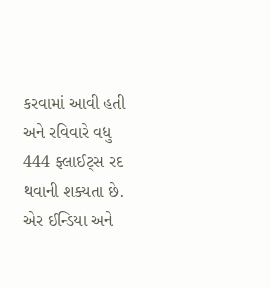કરવામાં આવી હતી અને રવિવારે વધુ 444 ફ્લાઈટ્સ રદ થવાની શક્યતા છે. એર ઈન્ડિયા અને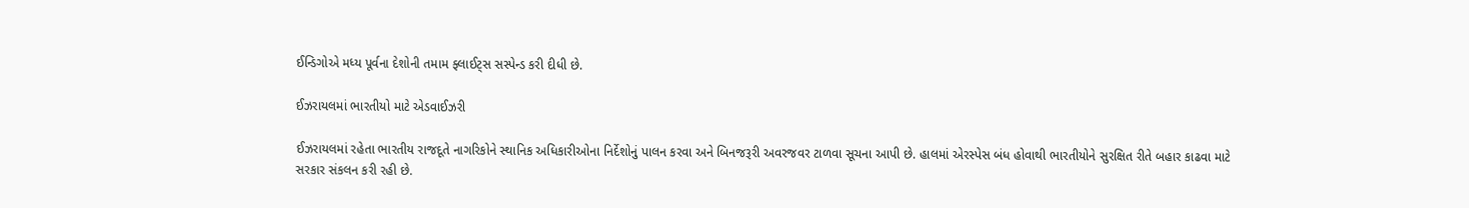ઈન્ડિગોએ મધ્ય પૂર્વના દેશોની તમામ ફ્લાઈટ્સ સસ્પેન્ડ કરી દીધી છે.

ઈઝરાયલમાં ભારતીયો માટે એડવાઈઝરી

ઈઝરાયલમાં રહેતા ભારતીય રાજદૂતે નાગરિકોને સ્થાનિક અધિકારીઓના નિર્દેશોનું પાલન કરવા અને બિનજરૂરી અવરજવર ટાળવા સૂચના આપી છે. હાલમાં એરસ્પેસ બંધ હોવાથી ભારતીયોને સુરક્ષિત રીતે બહાર કાઢવા માટે સરકાર સંકલન કરી રહી છે.